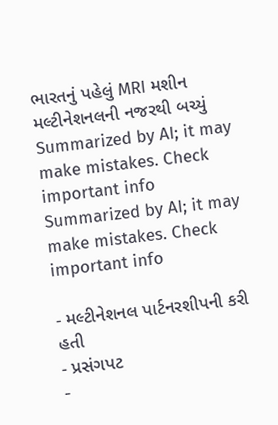ભારતનું પહેલું MRI મશીન મલ્ટીનેશનલની નજરથી બચ્યું
Summarized by AI; it may make mistakes. Check important info
Summarized by AI; it may make mistakes. Check important info

- મલ્ટીનેશનલ પાર્ટનરશીપની કરી હતી
- પ્રસંગપટ
-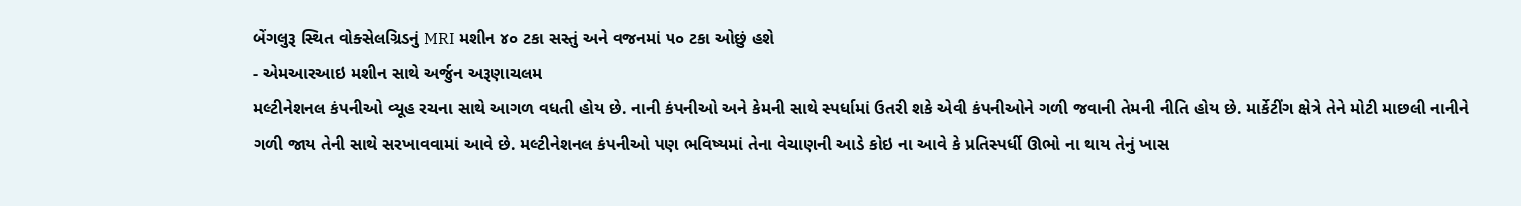બેંગલુરૂ સ્થિત વોક્સેલગ્રિડનું MRI મશીન ૪૦ ટકા સસ્તું અને વજનમાં ૫૦ ટકા ઓછું હશે
- એમઆરઆઇ મશીન સાથે અર્જુન અરૂણાચલમ
મલ્ટીનેશનલ કંપનીઓ વ્યૂહ રચના સાથે આગળ વધતી હોય છે. નાની કંપનીઓ અને કેમની સાથે સ્પર્ધામાં ઉતરી શકે એવી કંપનીઓને ગળી જવાની તેમની નીતિ હોય છે. માર્કેટીંગ ક્ષેત્રે તેને મોટી માછલી નાનીને ગળી જાય તેની સાથે સરખાવવામાં આવે છે. મલ્ટીનેશનલ કંપનીઓ પણ ભવિષ્યમાં તેના વેચાણની આડે કોઇ ના આવે કે પ્રતિસ્પર્ધી ઊભો ના થાય તેનું ખાસ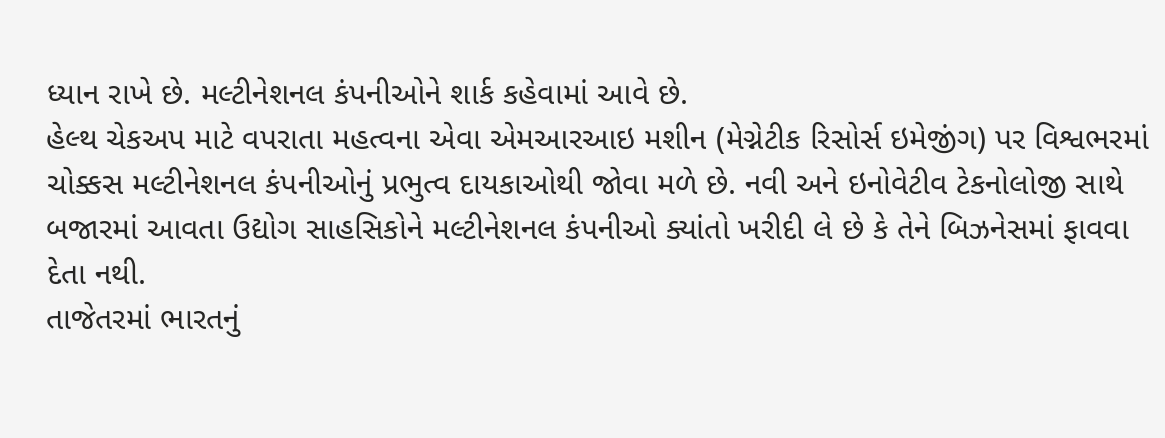ધ્યાન રાખે છે. મલ્ટીનેશનલ કંપનીઓને શાર્ક કહેવામાં આવે છે.
હેલ્થ ચેકઅપ માટે વપરાતા મહત્વના એવા એમઆરઆઇ મશીન (મેગ્નેટીક રિસોર્સ ઇમેજીંગ) પર વિશ્વભરમાં ચોક્કસ મલ્ટીનેશનલ કંપનીઓનું પ્રભુત્વ દાયકાઓથી જોવા મળે છે. નવી અને ઇનોવેટીવ ટેકનોલોજી સાથે બજારમાં આવતા ઉદ્યોગ સાહસિકોને મલ્ટીનેશનલ કંપનીઓ ક્યાંતો ખરીદી લે છે કે તેને બિઝનેસમાં ફાવવા દેતા નથી.
તાજેતરમાં ભારતનું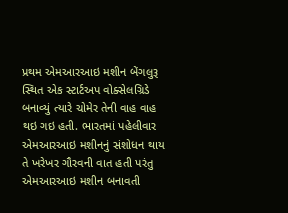પ્રથમ એમઆરઆઇ મશીન બેંગલુરૂ સ્થિત એક સ્ટાર્ટઅપ વોક્સેલગ્રિડે બનાવ્યું ત્યારે ચોમેર તેની વાહ વાહ થઇ ગઇ હતી. ભારતમાં પહેલીવાર એમઆરઆઇ મશીનનું સંશોધન થાય તે ખરેખર ગૌરવની વાત હતી પરંતુ એમઆરઆઇ મશીન બનાવતી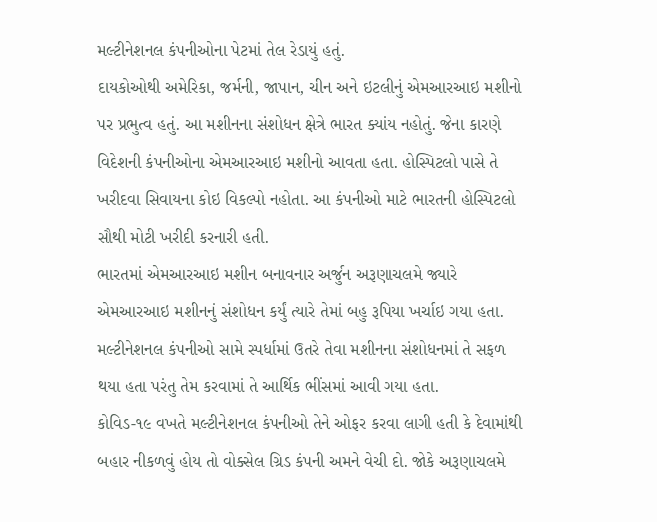મલ્ટીનેશનલ કંપનીઓના પેટમાં તેલ રેડાયું હતું.
દાયકોઓથી અમેરિકા, જર્મની, જાપાન, ચીન અને ઇટલીનું એમઆરઆઇ મશીનો પર પ્રભુત્વ હતું. આ મશીનના સંશોધન ક્ષેત્રે ભારત ક્યાંય નહોતું. જેના કારણે વિદેશની કંપનીઓના એમઆરઆઇ મશીનો આવતા હતા. હોસ્પિટલો પાસે તે ખરીદવા સિવાયના કોઇ વિકલ્પો નહોતા. આ કંપનીઓ માટે ભારતની હોસ્પિટલો સૌથી મોટી ખરીદી કરનારી હતી.
ભારતમાં એમઆરઆઇ મશીન બનાવનાર અર્જુન અરૂણાચલમે જ્યારે એમઆરઆઇ મશીનનું સંશોધન કર્યું ત્યારે તેમાં બહુ રૂપિયા ખર્ચાઇ ગયા હતા. મલ્ટીનેશનલ કંપનીઓ સામે સ્પર્ધામાં ઉતરે તેવા મશીનના સંશોધનમાં તે સફળ થયા હતા પરંતુ તેમ કરવામાં તે આર્થિક ભીંસમાં આવી ગયા હતા.
કોવિડ-૧૯ વખતે મલ્ટીનેશનલ કંપનીઓ તેને ઓફર કરવા લાગી હતી કે દેવામાંથી બહાર નીકળવું હોય તો વોક્સેલ ગ્રિડ કંપની અમને વેચી દો. જોકે અરૂણાચલમે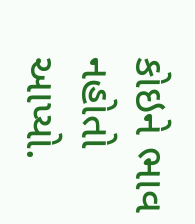કોઇને ભાવ નહોતો આપ્યો.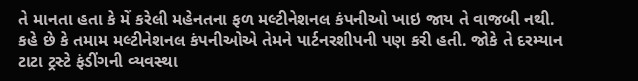તે માનતા હતા કે મેં કરેલી મહેનતના ફળ મલ્ટીનેશનલ કંપનીઓ ખાઇ જાય તે વાજબી નથી. કહે છે કે તમામ મલ્ટીનેશનલ કંપનીઓએ તેમને પાર્ટનરશીપની પણ કરી હતી. જોકે તે દરમ્યાન ટાટા ટ્રસ્ટે ફંડીંગની વ્યવસ્થા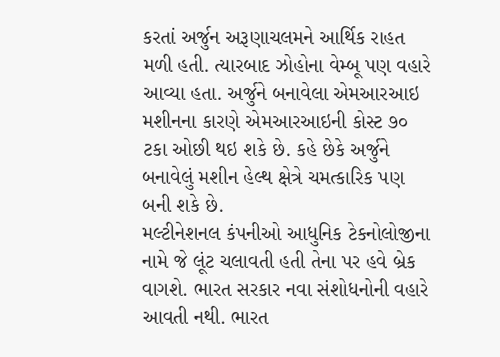કરતાં અર્જુન અરૂણાચલમને આર્થિક રાહત મળી હતી. ત્યારબાદ ઝોહોના વેમ્બૂ પણ વહારે આવ્યા હતા. અર્જુને બનાવેલા એમઆરઆઇ મશીનના કારણે એમઆરઆઇની કોસ્ટ ૭૦ ટકા ઓછી થઇ શકે છે. કહે છેકે અર્જુને બનાવેલું મશીન હેલ્થ ક્ષેત્રે ચમત્કારિક પણ બની શકે છે.
મલ્ટીનેશનલ કંપનીઓ આધુનિક ટેકનોલોજીના નામે જે લૂંટ ચલાવતી હતી તેના પર હવે બ્રેક વાગશે. ભારત સરકાર નવા સંશોધનોની વહારે આવતી નથી. ભારત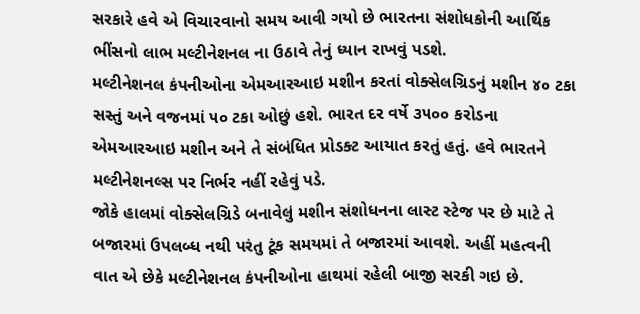સરકારે હવે એ વિચારવાનો સમય આવી ગયો છે ભારતના સંશોધકોની આર્થિક ભીંસનો લાભ મલ્ટીનેશનલ ના ઉઠાવે તેનું ધ્યાન રાખવું પડશે.
મલ્ટીનેશનલ કંપનીઓના એમઆરઆઇ મશીન કરતાં વોક્સેલગ્રિડનું મશીન ૪૦ ટકા સસ્તું અને વજનમાં ૫૦ ટકા ઓછું હશે. ભારત દર વર્ષે ૩૫૦૦ કરોડના એમઆરઆઇ મશીન અને તે સંબંધિત પ્રોડક્ટ આયાત કરતું હતું. હવે ભારતને મલ્ટીનેશનલ્સ પર નિર્ભર નહીં રહેવું પડે.
જોકે હાલમાં વોક્સેલગ્રિડે બનાવેલું મશીન સંશોધનના લાસ્ટ સ્ટેજ પર છે માટે તે બજારમાં ઉપલબ્ધ નથી પરંતુ ટૂંક સમયમાં તે બજારમાં આવશે. અહીં મહત્વની વાત એ છેકે મલ્ટીનેશનલ કંપનીઓના હાથમાં રહેલી બાજી સરકી ગઇ છે.